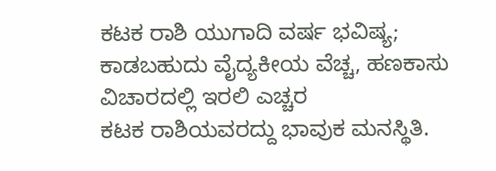ಕಟಕ ರಾಶಿ ಯುಗಾದಿ ವರ್ಷ ಭವಿಷ್ಯ; ಕಾಡಬಹುದು ವೈದ್ಯಕೀಯ ವೆಚ್ಚ, ಹಣಕಾಸು ವಿಚಾರದಲ್ಲಿ ಇರಲಿ ಎಚ್ಚರ
ಕಟಕ ರಾಶಿಯವರದ್ದು ಭಾವುಕ ಮನಸ್ಥಿತಿ.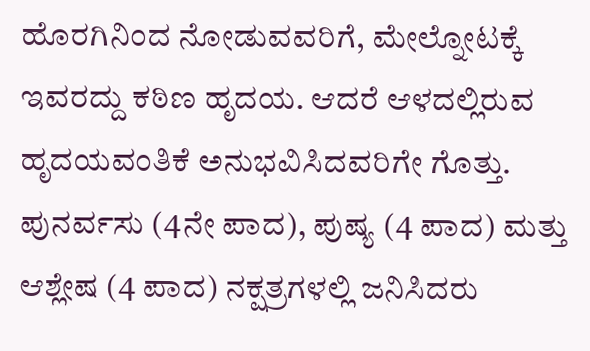ಹೊರಗಿನಿಂದ ನೋಡುವವರಿಗೆ, ಮೇಲ್ನೋಟಕ್ಕೆ ಇವರದ್ದು ಕಠಿಣ ಹೃದಯ. ಆದರೆ ಆಳದಲ್ಲಿರುವ ಹೃದಯವಂತಿಕೆ ಅನುಭವಿಸಿದವರಿಗೇ ಗೊತ್ತು. ಪುನರ್ವಸು (4ನೇ ಪಾದ), ಪುಷ್ಯ (4 ಪಾದ) ಮತ್ತು ಆಶ್ಲೇಷ (4 ಪಾದ) ನಕ್ಷತ್ರಗಳಲ್ಲಿ ಜನಿಸಿದರು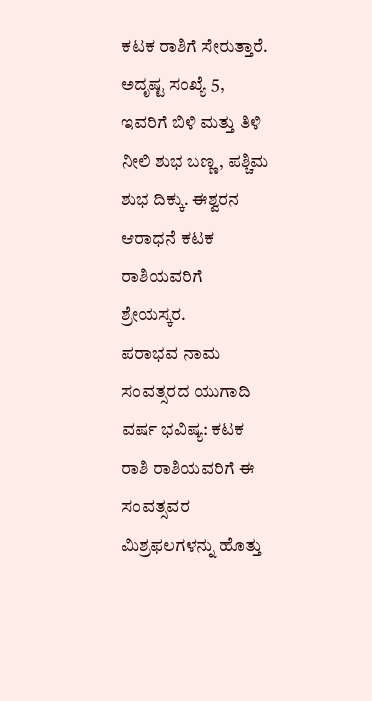ಕಟಕ ರಾಶಿಗೆ ಸೇರುತ್ತಾರೆ. ಅದೃಷ್ಟ ಸಂಖ್ಯೆ 5, ಇವರಿಗೆ ಬಿಳಿ ಮತ್ತು ತಿಳಿ ನೀಲಿ ಶುಭ ಬಣ್ಣ, ಪಶ್ಚಿಮ ಶುಭ ದಿಕ್ಕು. ಈಶ್ವರನ ಆರಾಧನೆ ಕಟಕ ರಾಶಿಯವರಿಗೆ ಶ್ರೇಯಸ್ಕರ.
ಪರಾಭವ ನಾಮ ಸಂವತ್ಸರದ ಯುಗಾದಿ ವರ್ಷ ಭವಿಷ್ಯ: ಕಟಕ ರಾಶಿ ರಾಶಿಯವರಿಗೆ ಈ ಸಂವತ್ಸವರ ಮಿಶ್ರಫಲಗಳನ್ನು ಹೊತ್ತು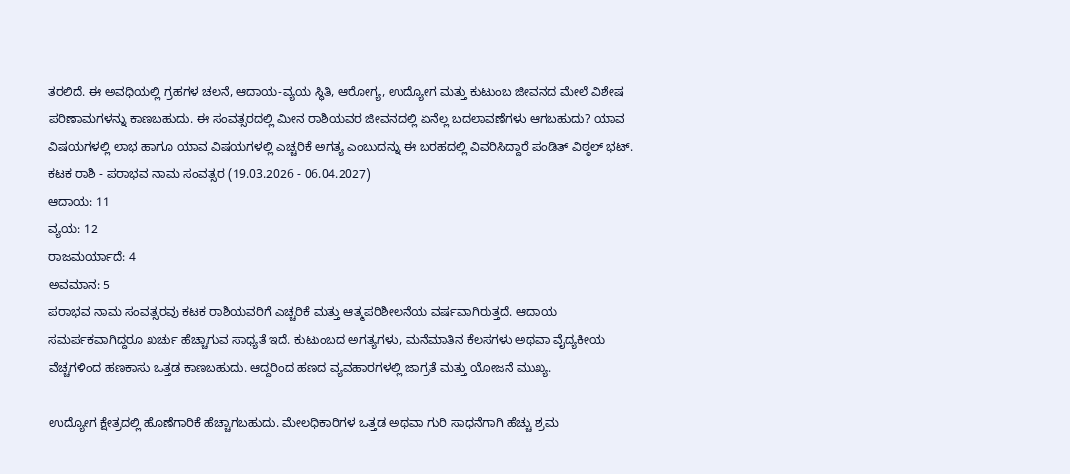ತರಲಿದೆ. ಈ ಅವಧಿಯಲ್ಲಿ ಗ್ರಹಗಳ ಚಲನೆ, ಆದಾಯ-ವ್ಯಯ ಸ್ಥಿತಿ, ಆರೋಗ್ಯ, ಉದ್ಯೋಗ ಮತ್ತು ಕುಟುಂಬ ಜೀವನದ ಮೇಲೆ ವಿಶೇಷ ಪರಿಣಾಮಗಳನ್ನು ಕಾಣಬಹುದು. ಈ ಸಂವತ್ಸರದಲ್ಲಿ ಮೀನ ರಾಶಿಯವರ ಜೀವನದಲ್ಲಿ ಏನೆಲ್ಲ ಬದಲಾವಣೆಗಳು ಆಗಬಹುದು? ಯಾವ ವಿಷಯಗಳಲ್ಲಿ ಲಾಭ ಹಾಗೂ ಯಾವ ವಿಷಯಗಳಲ್ಲಿ ಎಚ್ಚರಿಕೆ ಅಗತ್ಯ ಎಂಬುದನ್ನು ಈ ಬರಹದಲ್ಲಿ ವಿವರಿಸಿದ್ದಾರೆ ಪಂಡಿತ್ ವಿಠ್ಠಲ್ ಭಟ್.
ಕಟಕ ರಾಶಿ - ಪರಾಭವ ನಾಮ ಸಂವತ್ಸರ (19.03.2026 - 06.04.2027)
ಆದಾಯ: 11
ವ್ಯಯ: 12
ರಾಜಮರ್ಯಾದೆ: 4
ಅವಮಾನ: 5
ಪರಾಭವ ನಾಮ ಸಂವತ್ಸರವು ಕಟಕ ರಾಶಿಯವರಿಗೆ ಎಚ್ಚರಿಕೆ ಮತ್ತು ಆತ್ಮಪರಿಶೀಲನೆಯ ವರ್ಷವಾಗಿರುತ್ತದೆ. ಆದಾಯ ಸಮರ್ಪಕವಾಗಿದ್ದರೂ ಖರ್ಚು ಹೆಚ್ಚಾಗುವ ಸಾಧ್ಯತೆ ಇದೆ. ಕುಟುಂಬದ ಅಗತ್ಯಗಳು, ಮನೆಮಾತಿನ ಕೆಲಸಗಳು ಅಥವಾ ವೈದ್ಯಕೀಯ ವೆಚ್ಚಗಳಿಂದ ಹಣಕಾಸು ಒತ್ತಡ ಕಾಣಬಹುದು. ಆದ್ದರಿಂದ ಹಣದ ವ್ಯವಹಾರಗಳಲ್ಲಿ ಜಾಗ್ರತೆ ಮತ್ತು ಯೋಜನೆ ಮುಖ್ಯ.

ಉದ್ಯೋಗ ಕ್ಷೇತ್ರದಲ್ಲಿ ಹೊಣೆಗಾರಿಕೆ ಹೆಚ್ಚಾಗಬಹುದು. ಮೇಲಧಿಕಾರಿಗಳ ಒತ್ತಡ ಅಥವಾ ಗುರಿ ಸಾಧನೆಗಾಗಿ ಹೆಚ್ಚು ಶ್ರಮ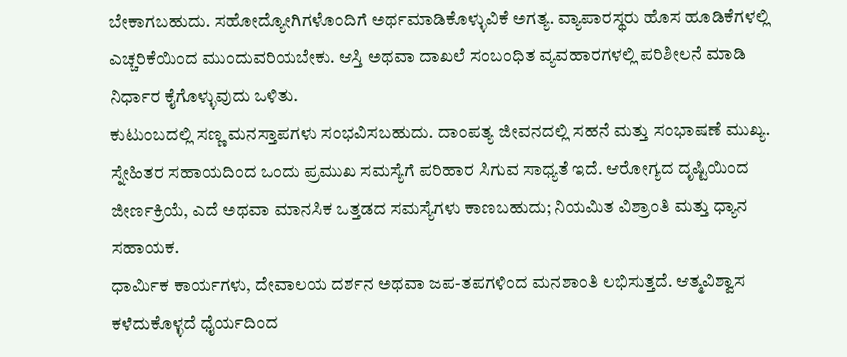ಬೇಕಾಗಬಹುದು. ಸಹೋದ್ಯೋಗಿಗಳೊಂದಿಗೆ ಅರ್ಥಮಾಡಿಕೊಳ್ಳುವಿಕೆ ಅಗತ್ಯ. ವ್ಯಾಪಾರಸ್ಥರು ಹೊಸ ಹೂಡಿಕೆಗಳಲ್ಲಿ ಎಚ್ಚರಿಕೆಯಿಂದ ಮುಂದುವರಿಯಬೇಕು. ಆಸ್ತಿ ಅಥವಾ ದಾಖಲೆ ಸಂಬಂಧಿತ ವ್ಯವಹಾರಗಳಲ್ಲಿ ಪರಿಶೀಲನೆ ಮಾಡಿ ನಿರ್ಧಾರ ಕೈಗೊಳ್ಳುವುದು ಒಳಿತು.
ಕುಟುಂಬದಲ್ಲಿ ಸಣ್ಣ ಮನಸ್ತಾಪಗಳು ಸಂಭವಿಸಬಹುದು. ದಾಂಪತ್ಯ ಜೀವನದಲ್ಲಿ ಸಹನೆ ಮತ್ತು ಸಂಭಾಷಣೆ ಮುಖ್ಯ. ಸ್ನೇಹಿತರ ಸಹಾಯದಿಂದ ಒಂದು ಪ್ರಮುಖ ಸಮಸ್ಯೆಗೆ ಪರಿಹಾರ ಸಿಗುವ ಸಾಧ್ಯತೆ ಇದೆ. ಆರೋಗ್ಯದ ದೃಷ್ಟಿಯಿಂದ ಜೀರ್ಣಕ್ರಿಯೆ, ಎದೆ ಅಥವಾ ಮಾನಸಿಕ ಒತ್ತಡದ ಸಮಸ್ಯೆಗಳು ಕಾಣಬಹುದು; ನಿಯಮಿತ ವಿಶ್ರಾಂತಿ ಮತ್ತು ಧ್ಯಾನ ಸಹಾಯಕ.
ಧಾರ್ಮಿಕ ಕಾರ್ಯಗಳು, ದೇವಾಲಯ ದರ್ಶನ ಅಥವಾ ಜಪ-ತಪಗಳಿಂದ ಮನಶಾಂತಿ ಲಭಿಸುತ್ತದೆ. ಆತ್ಮವಿಶ್ವಾಸ ಕಳೆದುಕೊಳ್ಳದೆ ಧೈರ್ಯದಿಂದ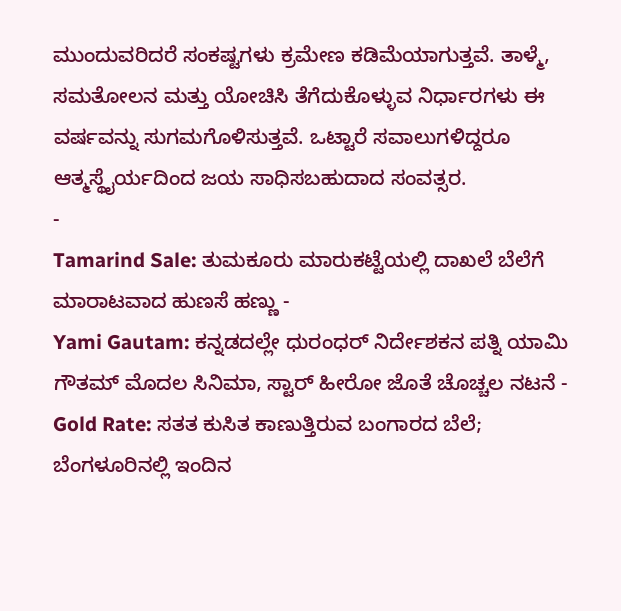ಮುಂದುವರಿದರೆ ಸಂಕಷ್ಟಗಳು ಕ್ರಮೇಣ ಕಡಿಮೆಯಾಗುತ್ತವೆ. ತಾಳ್ಮೆ, ಸಮತೋಲನ ಮತ್ತು ಯೋಚಿಸಿ ತೆಗೆದುಕೊಳ್ಳುವ ನಿರ್ಧಾರಗಳು ಈ ವರ್ಷವನ್ನು ಸುಗಮಗೊಳಿಸುತ್ತವೆ. ಒಟ್ಟಾರೆ ಸವಾಲುಗಳಿದ್ದರೂ ಆತ್ಮಸ್ಥೈರ್ಯದಿಂದ ಜಯ ಸಾಧಿಸಬಹುದಾದ ಸಂವತ್ಸರ.
-
Tamarind Sale: ತುಮಕೂರು ಮಾರುಕಟ್ಟೆಯಲ್ಲಿ ದಾಖಲೆ ಬೆಲೆಗೆ ಮಾರಾಟವಾದ ಹುಣಸೆ ಹಣ್ಣು -
Yami Gautam: ಕನ್ನಡದಲ್ಲೇ ಧುರಂಧರ್ ನಿರ್ದೇಶಕನ ಪತ್ನಿ ಯಾಮಿ ಗೌತಮ್ ಮೊದಲ ಸಿನಿಮಾ, ಸ್ಟಾರ್ ಹೀರೋ ಜೊತೆ ಚೊಚ್ಚಲ ನಟನೆ -
Gold Rate: ಸತತ ಕುಸಿತ ಕಾಣುತ್ತಿರುವ ಬಂಗಾರದ ಬೆಲೆ; ಬೆಂಗಳೂರಿನಲ್ಲಿ ಇಂದಿನ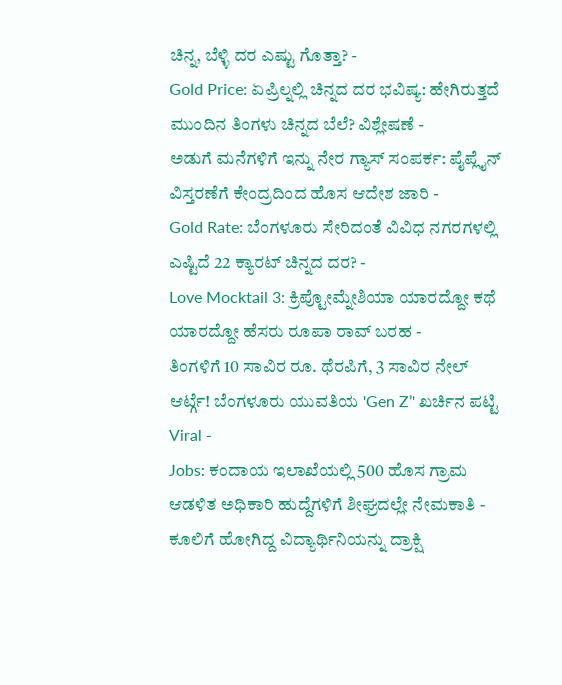ಚಿನ್ನ, ಬೆಳ್ಳಿ ದರ ಎಷ್ಟು ಗೊತ್ತಾ? -
Gold Price: ಏಪ್ರಿಲ್ನಲ್ಲಿ ಚಿನ್ನದ ದರ ಭವಿಷ್ಯ: ಹೇಗಿರುತ್ತದೆ ಮುಂದಿನ ತಿಂಗಳು ಚಿನ್ನದ ಬೆಲೆ? ವಿಶ್ಲೇಷಣೆ -
ಅಡುಗೆ ಮನೆಗಳಿಗೆ ಇನ್ನು ನೇರ ಗ್ಯಾಸ್ ಸಂಪರ್ಕ: ಪೈಪ್ಲೈನ್ ವಿಸ್ತರಣೆಗೆ ಕೇಂದ್ರದಿಂದ ಹೊಸ ಆದೇಶ ಜಾರಿ -
Gold Rate: ಬೆಂಗಳೂರು ಸೇರಿದಂತೆ ವಿವಿಧ ನಗರಗಳಲ್ಲಿ ಎಷ್ಟಿದೆ 22 ಕ್ಯಾರಟ್ ಚಿನ್ನದ ದರ? -
Love Mocktail 3: ಕ್ರಿಪ್ಟೋಮ್ನೇಶಿಯಾ ಯಾರದ್ದೋ ಕಥೆ ಯಾರದ್ದೋ ಹೆಸರು ರೂಪಾ ರಾವ್ ಬರಹ -
ತಿಂಗಳಿಗೆ 10 ಸಾವಿರ ರೂ. ಥೆರಪಿಗೆ, 3 ಸಾವಿರ ನೇಲ್ ಆರ್ಟ್ಗೆ! ಬೆಂಗಳೂರು ಯುವತಿಯ 'Gen Z’' ಖರ್ಚಿನ ಪಟ್ಟಿ Viral -
Jobs: ಕಂದಾಯ ಇಲಾಖೆಯಲ್ಲಿ 500 ಹೊಸ ಗ್ರಾಮ ಆಡಳಿತ ಅಧಿಕಾರಿ ಹುದ್ದೆಗಳಿಗೆ ಶೀಘ್ರದಲ್ಲೇ ನೇಮಕಾತಿ -
ಕೂಲಿಗೆ ಹೋಗಿದ್ದ ವಿದ್ಯಾರ್ಥಿನಿಯನ್ನು ದ್ರಾಕ್ಷಿ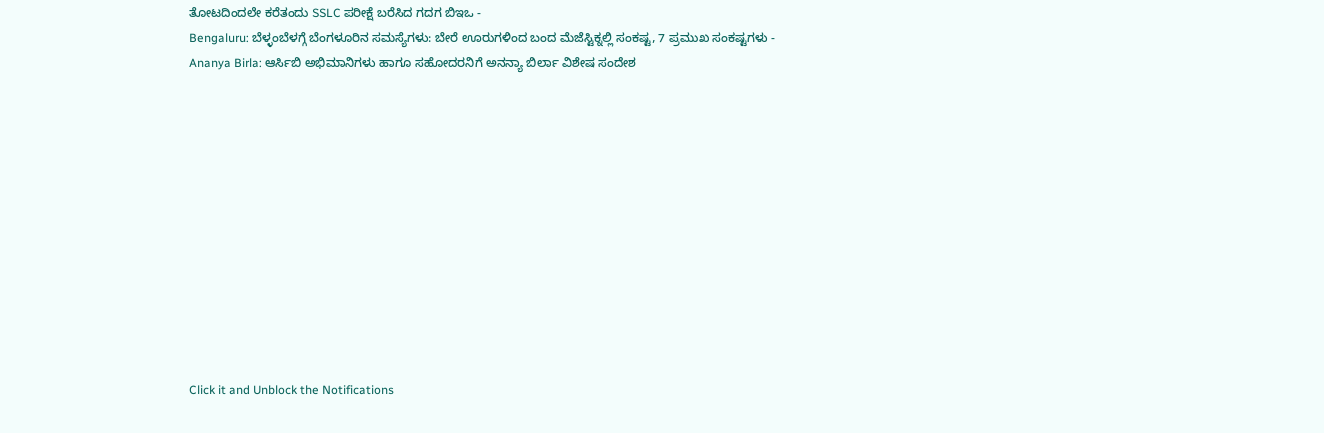ತೋಟದಿಂದಲೇ ಕರೆತಂದು SSLC ಪರೀಕ್ಷೆ ಬರೆಸಿದ ಗದಗ ಬಿಇಒ -
Bengaluru: ಬೆಳ್ಳಂಬೆಳಗ್ಗೆ ಬೆಂಗಳೂರಿನ ಸಮಸ್ಯೆಗಳು: ಬೇರೆ ಊರುಗಳಿಂದ ಬಂದ ಮೆಜೆಸ್ಟಿಕ್ನಲ್ಲಿ ಸಂಕಷ್ಟ, 7 ಪ್ರಮುಖ ಸಂಕಷ್ಟಗಳು -
Ananya Birla: ಆರ್ಸಿಬಿ ಅಭಿಮಾನಿಗಳು ಹಾಗೂ ಸಹೋದರನಿಗೆ ಅನನ್ಯಾ ಬಿರ್ಲಾ ವಿಶೇಷ ಸಂದೇಶ












Click it and Unblock the Notifications